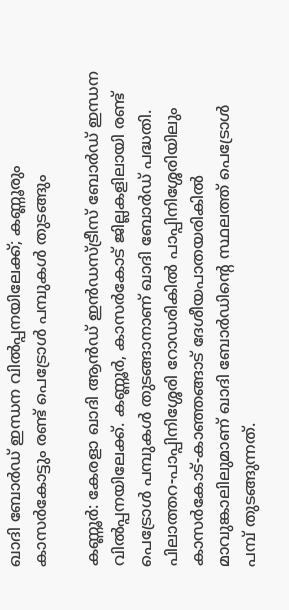ഖാദി ബോര്‍ഡ് ഇന്ധന വില്‍പ്പനയിലേക്ക്; കണ്ണൂരും കാസര്‍കോട്ടും രണ്ട് പെട്രോള്‍ പമ്പുകള്‍ തുടങ്ങും

കണ്ണൂര്‍: കേരളാ ഖാദി ആന്‍ഡ് ഇന്‍ഡസ്ട്രീസ് ബോര്‍ഡ് ഇന്ധന വില്‍പ്പനയിലേക്ക്. കണ്ണൂര്‍, കാസര്‍കോട് ജില്ലകളിലായി രണ്ട് പെട്രോള്‍ പമ്പുകള്‍ തുടങ്ങാനാണ് ഖാദി ബോര്‍ഡ് പദ്ധതി. പിലാത്തറ-പാപ്പിനിശ്ശേരി റോഡരികില്‍ പാപ്പിനിശ്ശേരിയിലും കാസര്‍കോട്-കാഞ്ഞങ്ങാട് ദേശീയപാതയരികില്‍ മാവുങ്കാലിലുമാണ് ഖാദി ബോര്‍ഡിന്റെ സ്ഥലത്ത് പെട്രോള്‍ പമ്പ് തുടങ്ങുന്നത്.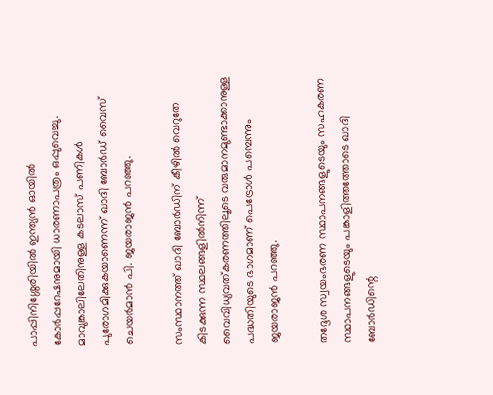പാപ്പിനിശ്ശേരിയില്‍ ഇന്ത്യന്‍ ഓയില്‍ കോര്‍പ്പറേഷനുമായി ധാരണാപത്രം ഒപ്പുവെച്ചു. മാവുങ്കാലിലേതിനുള്ള കടലാസ് പണികള്‍ പുരോഗമിക്കുകയാണെന്ന് ഖാദി ബോര്‍ഡ് വൈസ് ചെയര്‍മാന്‍ പി. ജയരാജന്‍ പറഞ്ഞു.

സംസ്ഥാനത്ത് ഖാദി ബോര്‍ഡിന് കീഴില്‍ വെറുതേ കിടക്കുന്ന സ്ഥലങ്ങളില്‍നിന്ന് വൈവിധ്യവത്കരണത്തിലൂടെ വരുമാനമുണ്ടാക്കാനുള്ള പദ്ധതിയുടെ ഭാഗമാണ് പെട്രോള്‍ പമ്പെന്നും ജയരാജന്‍ പറഞ്ഞു.

തദ്ദേശ സ്വയംഭരണ സ്ഥാപനങ്ങളുടെയും സഹകരണ സ്ഥാപനങ്ങളുടെയും പങ്കാളിത്തത്തോടെ ഖാദി ബോര്‍ഡിന്റെ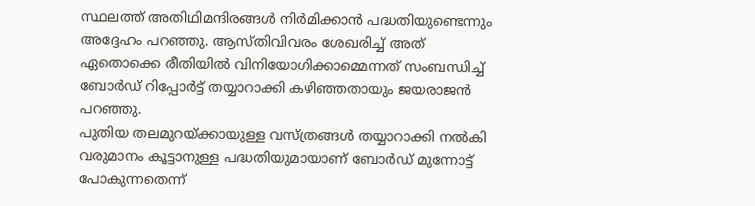സ്ഥലത്ത് അതിഥിമന്ദിരങ്ങള്‍ നിര്‍മിക്കാന്‍ പദ്ധതിയുണ്ടെന്നും അദ്ദേഹം പറഞ്ഞു. ആസ്തിവിവരം ശേഖരിച്ച് അത് ഏതൊക്കെ രീതിയില്‍ വിനിയോഗിക്കാമ്മെന്നത് സംബന്ധിച്ച് ബോര്‍ഡ് റിപ്പോര്‍ട്ട് തയ്യാറാക്കി കഴിഞ്ഞതായും ജയരാജന്‍ പറഞ്ഞു.
പുതിയ തലമുറയ്ക്കായുള്ള വസ്ത്രങ്ങള്‍ തയ്യാറാക്കി നല്‍കി വരുമാനം കൂട്ടാനുള്ള പദ്ധതിയുമായാണ് ബോര്‍ഡ് മുന്നോട്ട് പോകുന്നതെന്ന്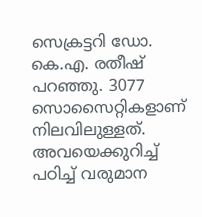സെക്രട്ടറി ഡോ. കെ.എ. രതീഷ് പറഞ്ഞു. 3077 സൊസൈറ്റികളാണ് നിലവിലുള്ളത്. അവയെക്കുറിച്ച് പഠിച്ച് വരുമാന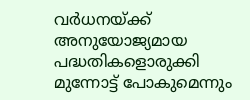വര്‍ധനയ്ക്ക് അനുയോജ്യമായ പദ്ധതികളൊരുക്കി മുന്നോട്ട് പോകുമെന്നും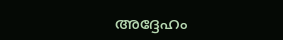അദ്ദേഹം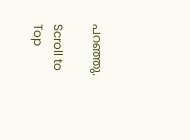പറഞ്ഞു.

Scroll to Top